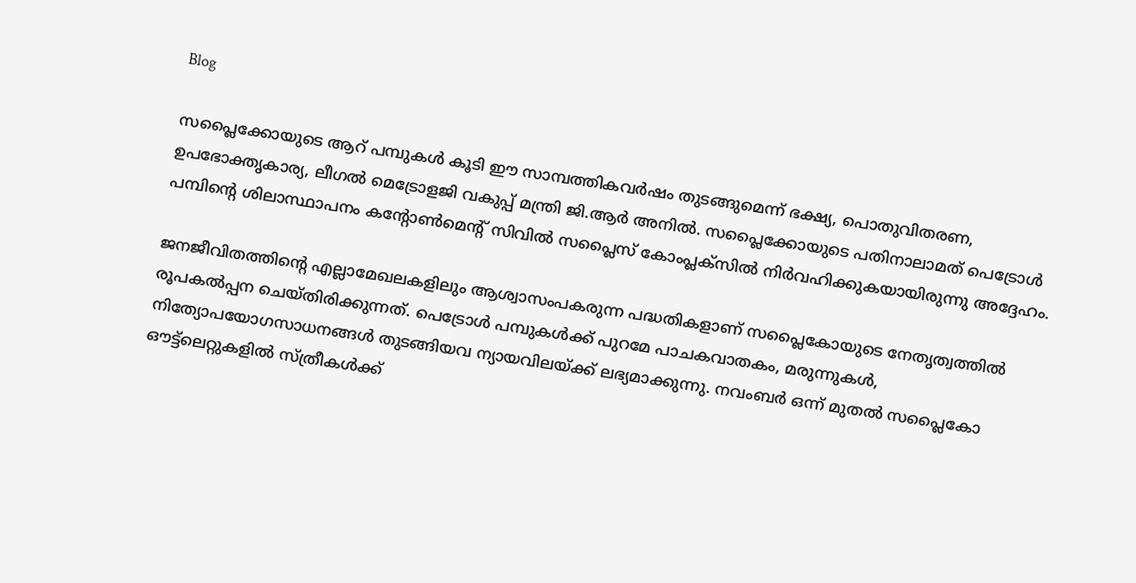Blog

സപ്ലൈക്കോയുടെ ആറ് പമ്പുകള്‍ കൂടി ഈ സാമ്പത്തികവര്‍ഷം തുടങ്ങുമെന്ന് ഭക്ഷ്യ, പൊതുവിതരണ, ഉപഭോക്തൃകാര്യ, ലീഗല്‍ മെട്രോളജി വകുപ്പ് മന്ത്രി ജി.ആര്‍ അനില്‍. സപ്ലൈക്കോയുടെ പതിനാലാമത് പെട്രോള്‍ പമ്പിന്റെ ശിലാസ്ഥാപനം കന്റോണ്‍മെന്റ് സിവില്‍ സപ്ലൈസ് കോംപ്ലക്‌സില്‍ നിര്‍വഹിക്കുകയായിരുന്നു അദ്ദേഹം.

ജനജീവിതത്തിന്റെ എല്ലാമേഖലകളിലും ആശ്വാസംപകരുന്ന പദ്ധതികളാണ് സപ്ലൈകോയുടെ നേതൃത്വത്തില്‍ രൂപകല്‍പ്പന ചെയ്തിരിക്കുന്നത്. പെട്രോള്‍ പമ്പുകള്‍ക്ക് പുറമേ പാചകവാതകം, മരുന്നുകള്‍, നിത്യോപയോഗസാധനങ്ങള്‍ തുടങ്ങിയവ ന്യായവിലയ്ക്ക് ലഭ്യമാക്കുന്നു. നവംബര്‍ ഒന്ന് മുതല്‍ സപ്ലൈകോ ഔട്ട്‌ലെറ്റുകളില്‍ സ്ത്രീകള്‍ക്ക്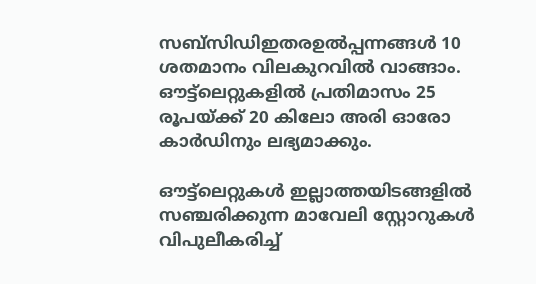സബ്‌സിഡിഇതരഉല്‍പ്പന്നങ്ങള്‍ 10 ശതമാനം വിലകുറവില്‍ വാങ്ങാം. ഔട്ട്‌ലെറ്റുകളില്‍ പ്രതിമാസം 25 രൂപയ്ക്ക് 20 കിലോ അരി ഓരോ കാര്‍ഡിനും ലഭ്യമാക്കും.

ഔട്ട്‌ലെറ്റുകള്‍ ഇല്ലാത്തയിടങ്ങളില്‍ സഞ്ചരിക്കുന്ന മാവേലി സ്റ്റോറുകള്‍ വിപുലീകരിച്ച്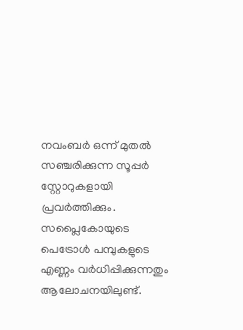നവംബര്‍ ഒന്ന് മുതല്‍ സഞ്ചരിക്കുന്ന സൂപ്പര്‍ സ്റ്റോറുകളായി പ്രവര്‍ത്തിക്കും. സപ്ലൈകോയുടെ പെട്രോള്‍ പമ്പുകളുടെ എണ്ണം വര്‍ധിപ്പിക്കുന്നതും ആലോചനയിലുണ്ട്.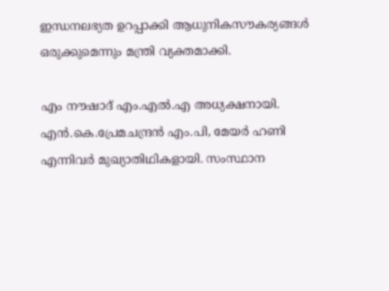ഇന്ധനലഭ്യത ഉറപ്പാക്കി ആധുനികസൗകര്യങ്ങള്‍ ഒരുക്കുമെന്നും മന്ത്രി വ്യക്തമാക്കി.

എം നൗഷാദ് എം.എല്‍.എ അധ്യക്ഷനായി. എന്‍.കെ.പ്രേമചന്ദ്രന്‍ എം.പി, മേയര്‍ ഹണി എന്നിവര്‍ മുഖ്യാതിഥികളായി. സംസ്ഥാന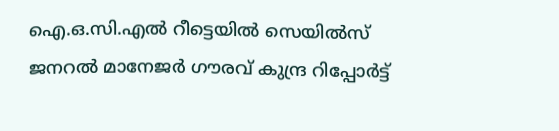ഐ.ഒ.സി.എല്‍ റീട്ടെയില്‍ സെയില്‍സ് ജനറല്‍ മാനേജര്‍ ഗൗരവ് കുന്ദ്ര റിപ്പോര്‍ട്ട്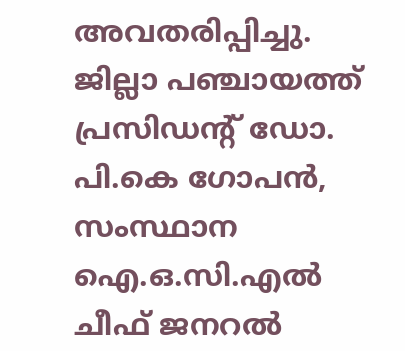അവതരിപ്പിച്ചു. ജില്ലാ പഞ്ചായത്ത് പ്രസിഡന്റ് ഡോ. പി.കെ ഗോപന്‍, സംസ്ഥാന ഐ.ഒ.സി.എല്‍ ചീഫ് ജനറല്‍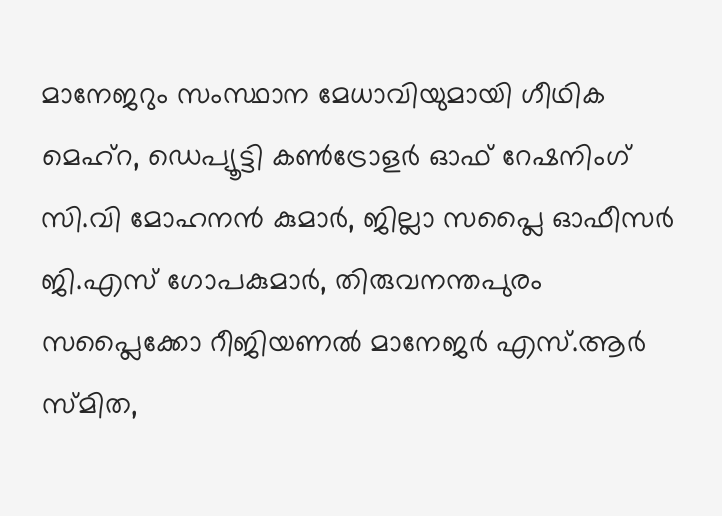മാനേജറും സംസ്ഥാന മേധാവിയുമായി ഗീഥിക മെഹ്‌റ, ഡെപ്യൂട്ടി കണ്‍ട്രോളര്‍ ഓഫ് റേഷനിംഗ് സി.വി മോഹനന്‍ കുമാര്‍, ജില്ലാ സപ്ലൈ ഓഫീസര്‍ ജി.എസ് ഗോപകുമാര്‍, തിരുവനന്തപുരം സപ്ലൈക്കോ റീജിയണല്‍ മാനേജര്‍ എസ്.ആര്‍ സ്മിത,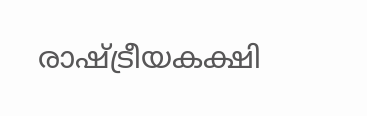രാഷ്ട്രീയകക്ഷി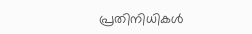പ്രതിനിധികള്‍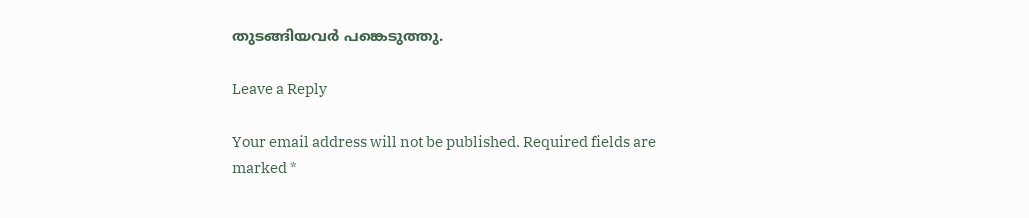തുടങ്ങിയവര്‍ പങ്കെടുത്തു.

Leave a Reply

Your email address will not be published. Required fields are marked *